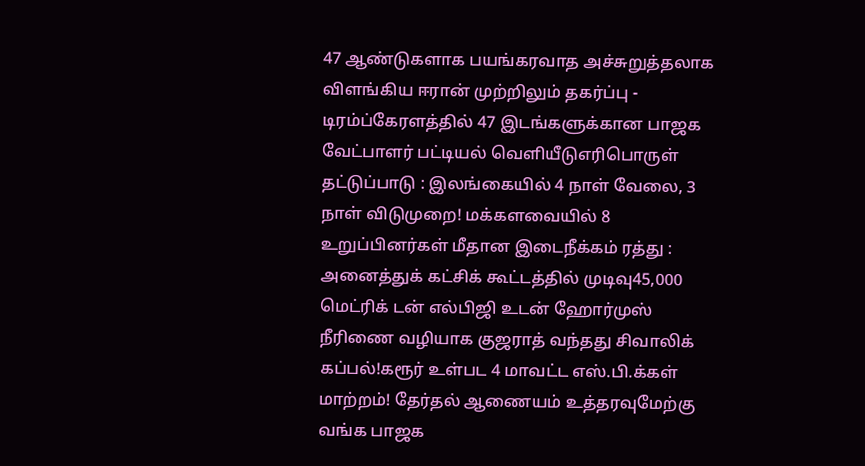47 ஆண்டுகளாக பயங்கரவாத அச்சுறுத்தலாக விளங்கிய ஈரான் முற்றிலும் தகர்ப்பு - டிரம்ப்கேரளத்தில் 47 இடங்களுக்கான பாஜக வேட்பாளர் பட்டியல் வெளியீடுஎரிபொருள் தட்டுப்பாடு : இலங்கையில் 4 நாள் வேலை, 3 நாள் விடுமுறை! மக்களவையில் 8 உறுப்பினர்கள் மீதான இடைநீக்கம் ரத்து : அனைத்துக் கட்சிக் கூட்டத்தில் முடிவு45,000 மெட்ரிக் டன் எல்பிஜி உடன் ஹோர்முஸ் நீரிணை வழியாக குஜராத் வந்தது சிவாலிக் கப்பல்!கரூர் உள்பட 4 மாவட்ட எஸ்.பி.க்கள் மாற்றம்! தேர்தல் ஆணையம் உத்தரவுமேற்கு வங்க பாஜக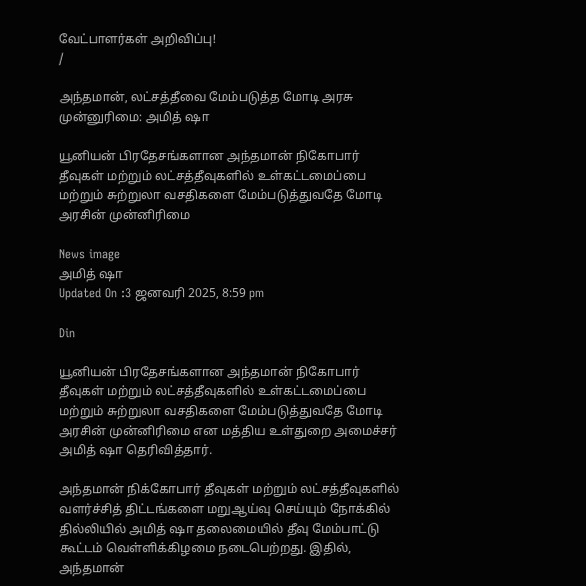வேட்பாளர்கள் அறிவிப்பு!
/

அந்தமான், லட்சத்தீவை மேம்படுத்த மோடி அரசு முன்னுரிமை: அமித் ஷா

யூனியன் பிரதேசங்களான அந்தமான் நிகோபார் தீவுகள் மற்றும் லட்சத்தீவுகளில் உள்கட்டமைப்பை மற்றும் சுற்றுலா வசதிகளை மேம்படுத்துவதே மோடி அரசின் முன்னிரிமை

News image
அமித் ஷா
Updated On :3 ஜனவரி 2025, 8:59 pm

Din

யூனியன் பிரதேசங்களான அந்தமான் நிகோபார் தீவுகள் மற்றும் லட்சத்தீவுகளில் உள்கட்டமைப்பை மற்றும் சுற்றுலா வசதிகளை மேம்படுத்துவதே மோடி அரசின் முன்னிரிமை என மத்திய உள்துறை அமைச்சர் அமித் ஷா தெரிவித்தார்.

அந்தமான் நிக்கோபார் தீவுகள் மற்றும் லட்சத்தீவுகளில் வளர்ச்சித் திட்டங்களை மறுஆய்வு செய்யும் நோக்கில் தில்லியில் அமித் ஷா தலைமையில் தீவு மேம்பாட்டு கூட்டம் வெள்ளிக்கிழமை நடைபெற்றது. இதில், அந்தமான்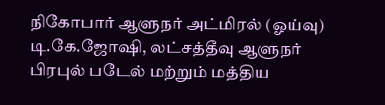நிகோபார் ஆளுநர் அட்மிரல் (ஓய்வு) டி.கே.ஜோஷி, லட்சத்தீவு ஆளுநர் பிரபுல் படேல் மற்றும் மத்திய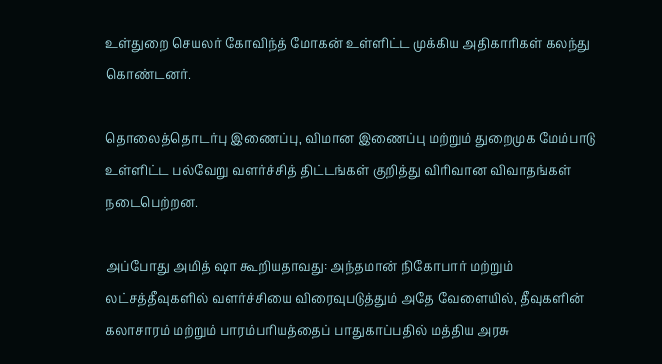உள்துறை செயலர் கோவிந்த் மோகன் உள்ளிட்ட முக்கிய அதிகாரிகள் கலந்து கொண்டனர்.

தொலைத்தொடர்பு இணைப்பு, விமான இணைப்பு மற்றும் துறைமுக மேம்பாடு உள்ளிட்ட பல்வேறு வளர்ச்சித் திட்டங்கள் குறித்து விரிவான விவாதங்கள் நடைபெற்றன.

அப்போது அமித் ஷா கூறியதாவது: அந்தமான் நிகோபார் மற்றும் லட்சத்தீவுகளில் வளர்ச்சியை விரைவுபடுத்தும் அதே வேளையில், தீவுகளின் கலாசாரம் மற்றும் பாரம்பரியத்தைப் பாதுகாப்பதில் மத்திய அரசு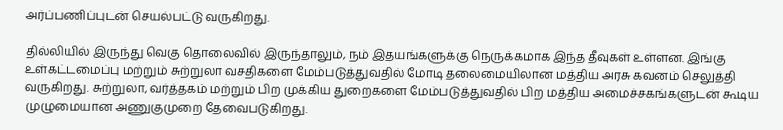அர்ப்பணிப்புடன் செயல்பட்டு வருகிறது.

தில்லியில் இருந்து வெகு தொலைவில் இருந்தாலும், நம் இதயங்களுக்கு நெருக்கமாக இந்த தீவுகள் உள்ளன. இங்கு உள்கட்டமைப்பு மற்றும் சுற்றுலா வசதிகளை மேம்படுத்துவதில் மோடி தலைமையிலான மத்திய அரசு கவனம் செலுத்தி வருகிறது. சுற்றுலா, வர்த்தகம் மற்றும் பிற முக்கிய துறைகளை மேம்படுத்துவதில் பிற மத்திய அமைச்சகங்களுடன் கூடிய முழுமையான அணுகுமுறை தேவைபடுகிறது.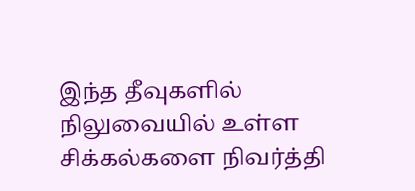இந்த தீவுகளில் நிலுவையில் உள்ள சிக்கல்களை நிவர்த்தி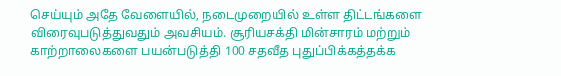செய்யும் அதே வேளையில், நடைமுறையில் உள்ள திட்டங்களை விரைவுபடுத்துவதும் அவசியம். சூரியசக்தி மின்சாரம் மற்றும் காற்றாலைகளை பயன்படுத்தி 100 சதவீத புதுப்பிக்கத்தக்க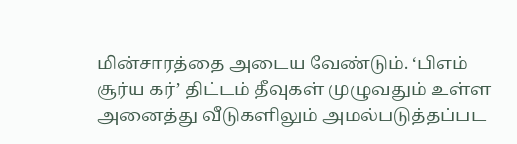மின்சாரத்தை அடைய வேண்டும். ‘பிஎம் சூர்ய கர்’ திட்டம் தீவுகள் முழுவதும் உள்ள அனைத்து வீடுகளிலும் அமல்படுத்தப்பட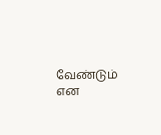வேண்டும் என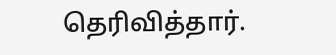தெரிவித்தார்.